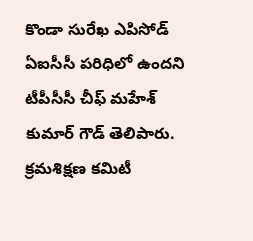కొండా సురేఖ ఎపిసోడ్ ఏఐసీసీ పరిధిలో ఉందని టీపీసీసీ చీఫ్ మహేశ్ కుమార్ గౌడ్ తెలిపారు. క్రమశిక్షణ కమిటీ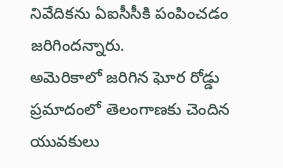నివేదికను ఏఐసీసీకి పంపించడం జరిగిందన్నారు.
అమెరికాలో జరిగిన ఘోర రోడ్డు ప్రమాదంలో తెలంగాణకు చెందిన యువకులు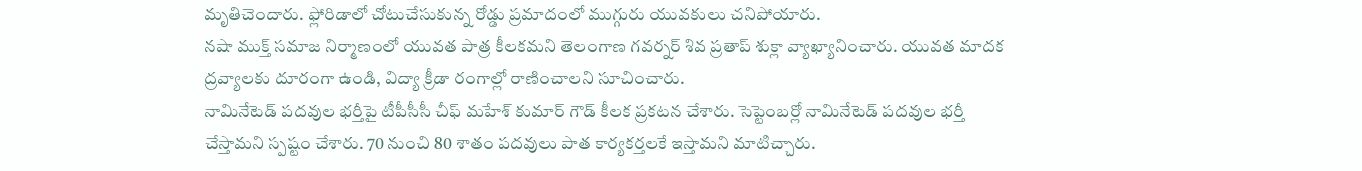మృతిచెందారు. ఫ్లోరిడాలో చోటుచేసుకున్న రోడ్డు ప్రమాదంలో ముగ్గురు యువకులు చనిపోయారు.
నషా ముక్త్ సమాజ నిర్మాణంలో యువత పాత్ర కీలకమని తెలంగాణ గవర్నర్ శివ ప్రతాప్ శుక్లా వ్యాఖ్యానించారు. యువత మాదక ద్రవ్యాలకు దూరంగా ఉండి, విద్యా క్రీడా రంగాల్లో రాణించాలని సూచించారు.
నామినేటెడ్ పదవుల భర్తీపై టీపీసీసీ చీఫ్ మహేశ్ కుమార్ గౌడ్ కీలక ప్రకటన చేశారు. సెప్టెంబర్లో నామినేటెడ్ పదవుల భర్తీ చేస్తామని స్పష్టం చేశారు. 70 నుంచి 80 శాతం పదవులు పాత కార్యకర్తలకే ఇస్తామని మాటిచ్చారు.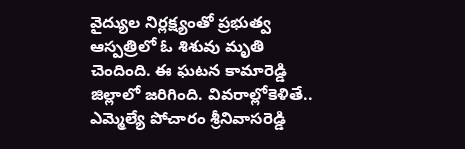వైద్యుల నిర్లక్ష్యంతో ప్రభుత్వ ఆస్పత్రిలో ఓ శిశువు మృతి చెందింది. ఈ ఘటన కామారెడ్డి జిల్లాలో జరిగింది. వివరాల్లోకెళితే..
ఎమ్మెల్యే పోచారం శ్రీనివాసరెడ్డి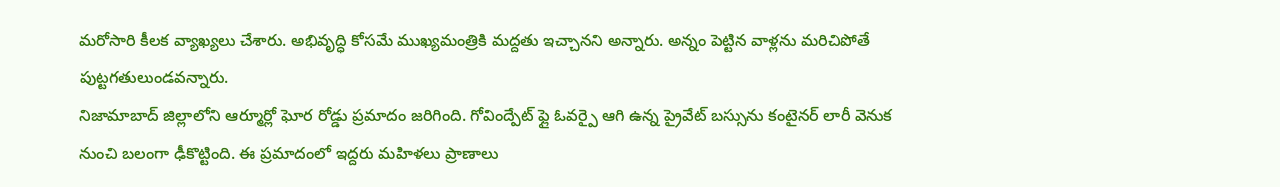మరోసారి కీలక వ్యాఖ్యలు చేశారు. అభివృద్ధి కోసమే ముఖ్యమంత్రికి మద్దతు ఇచ్చానని అన్నారు. అన్నం పెట్టిన వాళ్లను మరిచిపోతే పుట్టగతులుండవన్నారు.
నిజామాబాద్ జిల్లాలోని ఆర్మూర్లో ఘోర రోడ్డు ప్రమాదం జరిగింది. గోవింద్పేట్ ఫ్లై ఓవర్పై ఆగి ఉన్న ప్రైవేట్ బస్సును కంటైనర్ లారీ వెనుక నుంచి బలంగా ఢీకొట్టింది. ఈ ప్రమాదంలో ఇద్దరు మహిళలు ప్రాణాలు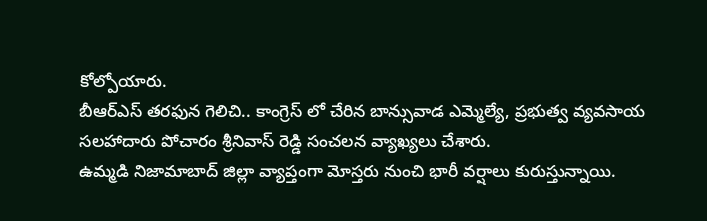కోల్పోయారు.
బీఆర్ఎస్ తరఫున గెలిచి.. కాంగ్రెస్ లో చేరిన బాన్సువాడ ఎమ్మెల్యే, ప్రభుత్వ వ్యవసాయ సలహాదారు పోచారం శ్రీనివాస్ రెడ్డి సంచలన వ్యాఖ్యలు చేశారు.
ఉమ్మడి నిజామాబాద్ జిల్లా వ్యాప్తంగా మోస్తరు నుంచి భారీ వర్షాలు కురుస్తున్నాయి.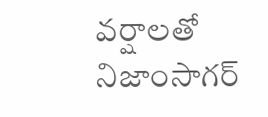వర్షాలతో నిజాంసాగర్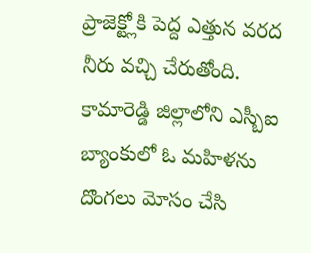ప్రాజెక్ట్లోకి పెద్ద ఎత్తున వరద నీరు వచ్చి చేరుతోంది.
కామారెడ్డి జిల్లాలోని ఎస్బీఐ బ్యాంకులో ఓ మహిళను దొంగలు మోసం చేసి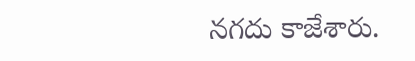నగదు కాజేశారు.